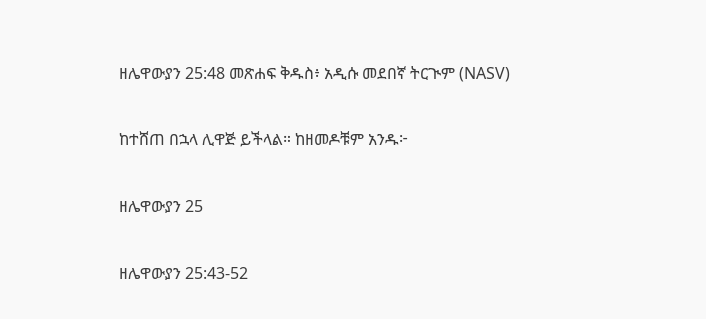ዘሌዋውያን 25:48 መጽሐፍ ቅዱስ፥ አዲሱ መደበኛ ትርጒም (NASV)

ከተሸጠ በኋላ ሊዋጅ ይችላል። ከዘመዶቹም አንዱ፦

ዘሌዋውያን 25

ዘሌዋውያን 25:43-52